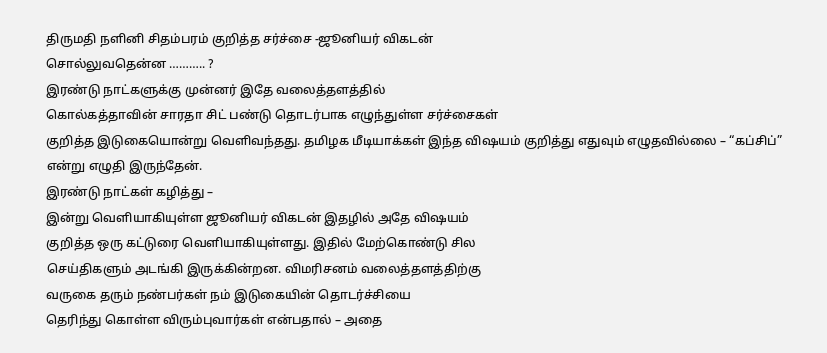திருமதி நளினி சிதம்பரம் குறித்த சர்ச்சை -ஜூனியர் விகடன்
சொல்லுவதென்ன ……….. ?
இரண்டு நாட்களுக்கு முன்னர் இதே வலைத்தளத்தில்
கொல்கத்தாவின் சாரதா சிட் பண்டு தொடர்பாக எழுந்துள்ள சர்ச்சைகள்
குறித்த இடுகையொன்று வெளிவந்தது. தமிழக மீடியாக்கள் இந்த விஷயம் குறித்து எதுவும் எழுதவில்லை – “கப்சிப்” என்று எழுதி இருந்தேன்.
இரண்டு நாட்கள் கழித்து –
இன்று வெளியாகியுள்ள ஜூனியர் விகடன் இதழில் அதே விஷயம்
குறித்த ஒரு கட்டுரை வெளியாகியுள்ளது. இதில் மேற்கொண்டு சில
செய்திகளும் அடங்கி இருக்கின்றன. விமரிசனம் வலைத்தளத்திற்கு
வருகை தரும் நண்பர்கள் நம் இடுகையின் தொடர்ச்சியை
தெரிந்து கொள்ள விரும்புவார்கள் என்பதால் – அதை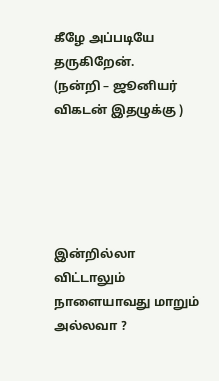கீழே அப்படியே தருகிறேன்.
(நன்றி – ஜூனியர் விகடன் இதழுக்கு )





இன்றில்லா விட்டாலும் நாளையாவது மாறும் அல்லவா ?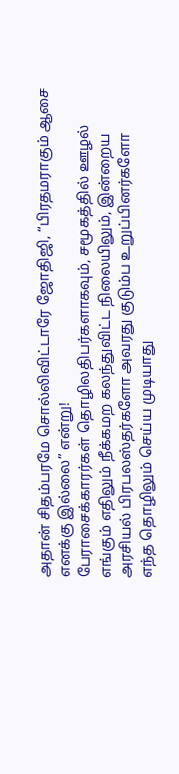அதான் சிதம்பரமே சொல்லிவிட்டாரே ஜோதிஜி, “பிரதமராகும் ஆசை எனக்கு இல்லை” என்று!
பேராசைக்காரர்கள் தொழிலதிபர்களாகவும், சமூகத்தில் ஊழல்
எங்கும் எதிலும் நீக்கமற கலந்துவிட்ட நிலையிலும், இன்றைய
அரசியல் பிரபலஸ்தர்களோ அவரது குடும்ப உறுப்பினர்களோ
எந்த தொழிலும் செய்ய முடியாது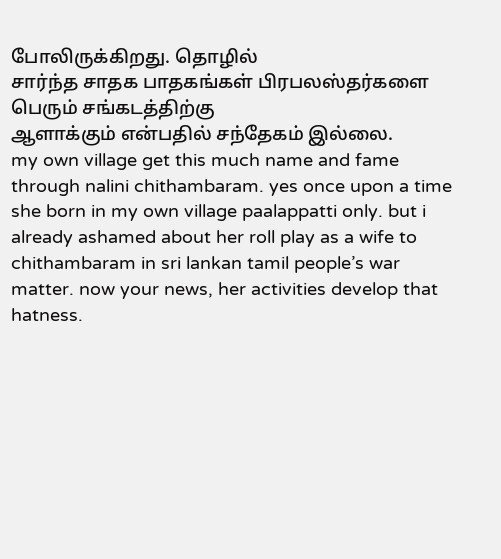போலிருக்கிறது. தொழில்
சார்ந்த சாதக பாதகங்கள் பிரபலஸ்தர்களை பெரும் சங்கடத்திற்கு
ஆளாக்கும் என்பதில் சந்தேகம் இல்லை.
my own village get this much name and fame through nalini chithambaram. yes once upon a time she born in my own village paalappatti only. but i already ashamed about her roll play as a wife to chithambaram in sri lankan tamil people’s war matter. now your news, her activities develop that hatness.